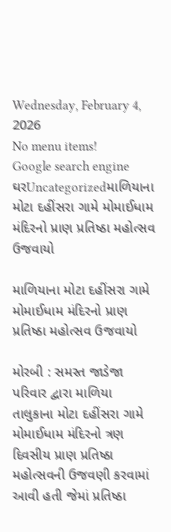Wednesday, February 4, 2026
No menu items!
Google search engine
ઘરUncategorizedમાળિયાના મોટા દહીંસરા ગામે મોમાઈધામ મંદિરનો પ્રાણ પ્રતિષ્ઠા મહોત્સવ ઉજવાયો

માળિયાના મોટા દહીંસરા ગામે મોમાઈધામ મંદિરનો પ્રાણ પ્રતિષ્ઠા મહોત્સવ ઉજવાયો

મોરબી : સમસ્ત જાડેજા પરિવાર દ્વારા માળિયા તાલુકાના મોટા દહીંસરા ગામે મોમાઈધામ મંદિરનો ત્રણ દિવસીય પ્રાણ પ્રતિષ્ઠા મહોત્સવની ઉજવણી કરવામાં આવી હતી જેમાં પ્રતિષ્ઠા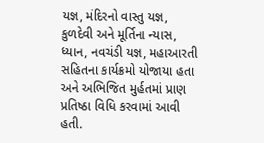યજ્ઞ, મંદિરનો વાસ્તુ યજ્ઞ, કુળદેવી અને મૂર્તિના ન્યાસ, ધ્યાન, નવચંડી યજ્ઞ, મહાઆરતી સહિતના કાર્યક્રમો યોજાયા હતા અને અભિજિત મુર્હતમાં પ્રાણ પ્રતિષ્ઠા વિધિ કરવામાં આવી હતી.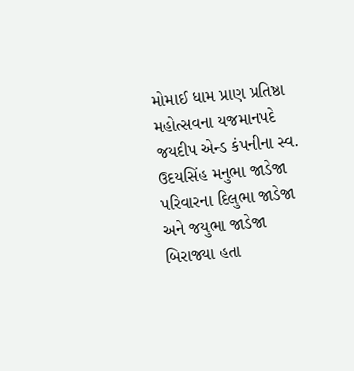મોમાઈ ધામ પ્રાણ પ્રતિષ્ઠા મહોત્સવના યજમાનપદે જયદીપ એન્ડ કંપનીના સ્વ. ઉદયસિંહ મનુભા જાડેજા પરિવારના દિલુભા જાડેજા અને જયુભા જાડેજા બિરાજ્યા હતા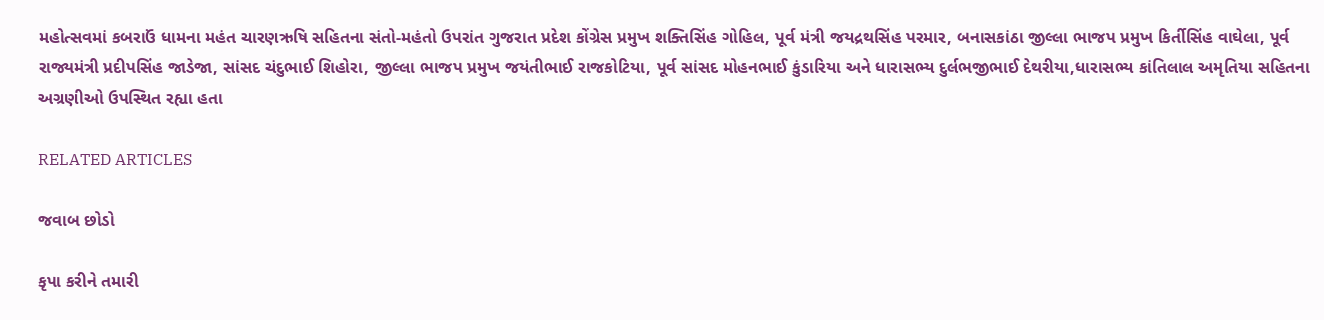મહોત્સવમાં કબરાઉં ધામના મહંત ચારણઋષિ સહિતના સંતો-મહંતો ઉપરાંત ગુજરાત પ્રદેશ કોંગ્રેસ પ્રમુખ શક્તિસિંહ ગોહિલ, પૂર્વ મંત્રી જયદ્રથસિંહ પરમાર, બનાસકાંઠા જીલ્લા ભાજપ પ્રમુખ કિર્તીસિંહ વાઘેલા, પૂર્વ રાજ્યમંત્રી પ્રદીપસિંહ જાડેજા, સાંસદ ચંદુભાઈ શિહોરા, જીલ્લા ભાજપ પ્રમુખ જયંતીભાઈ રાજકોટિયા, પૂર્વ સાંસદ મોહનભાઈ કુંડારિયા અને ધારાસભ્ય દુર્લભજીભાઈ દેથરીયા,ધારાસભ્ય કાંતિલાલ અમૃતિયા સહિતના અગ્રણીઓ ઉપસ્થિત રહ્યા હતા

RELATED ARTICLES

જવાબ છોડો

કૃપા કરીને તમારી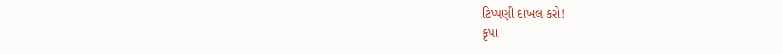ટિપ્પણી દાખલ કરો!
કૃપા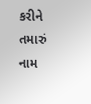કરીને તમારું નામ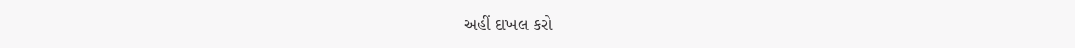અહીં દાખલ કરો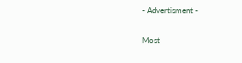- Advertisment -

Most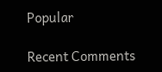Popular

Recent Comments